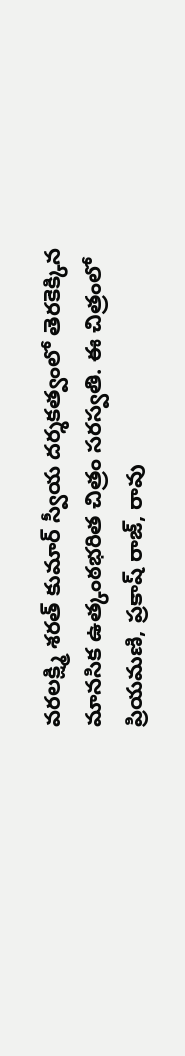వరలక్ష్మి శరత్ కుమార్ స్వీయ దర్శకత్వంలో తెరకెక్కిన మానసిక ఉత్కంఠభరిత చిత్రం సరస్వతి. ఈ చిత్రంలో ప్రియమణి, ప్రకాష్ రాజ్, రావు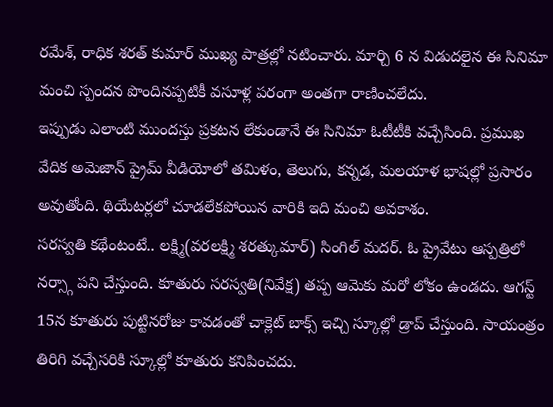రమేశ్, రాధిక శరత్ కుమార్ ముఖ్య పాత్రల్లో నటించారు. మార్చి 6 న విడుదలైన ఈ సినిమా మంచి స్పందన పొందినప్పటికీ వసూళ్ల పరంగా అంతగా రాణించలేదు.
ఇప్పుడు ఎలాంటి ముందస్తు ప్రకటన లేకుండానే ఈ సినిమా ఓటీటీకి వచ్చేసింది. ప్రముఖ వేదిక అమెజాన్ ప్రైమ్ వీడియోలో తమిళం, తెలుగు, కన్నడ, మలయాళ భాషల్లో ప్రసారం అవుతోంది. థియేటర్లలో చూడలేకపోయిన వారికి ఇది మంచి అవకాశం.
సరస్వతి కథేంటంటే.. లక్ష్మి(వరలక్ష్మి శరత్కుమార్) సింగిల్ మదర్. ఓ ప్రైవేటు ఆస్పత్రిలో నర్స్గా పని చేస్తుంది. కూతురు సరస్వతి(నివేక్ష) తప్ప ఆమెకు మరో లోకం ఉండదు. ఆగస్ట్ 15న కూతురు పుట్టినరోజు కావడంతో చాక్లెట్ బాక్స్ ఇచ్చి స్కూల్లో డ్రాప్ చేస్తుంది. సాయంత్రం తిరిగి వచ్చేసరికి స్కూల్లో కూతురు కనిపించదు.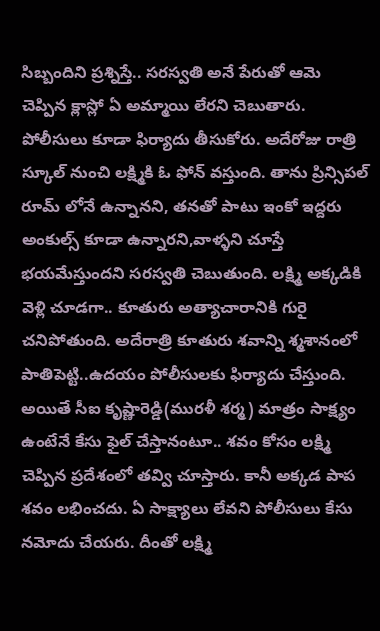సిబ్బందిని ప్రశ్నిస్తే.. సరస్వతి అనే పేరుతో ఆమె చెప్పిన క్లాస్లో ఏ అమ్మాయి లేరని చెబుతారు. పోలీసులు కూడా ఫిర్యాదు తీసుకోరు. అదేరోజు రాత్రి స్కూల్ నుంచి లక్ష్మికి ఓ ఫోన్ వస్తుంది. తాను ప్రిన్సిపల్ రూమ్ లోనే ఉన్నానని, తనతో పాటు ఇంకో ఇద్దరు అంకుల్స్ కూడా ఉన్నారని,వాళ్ళని చూస్తే భయమేస్తుందని సరస్వతి చెబుతుంది. లక్ష్మి అక్కడికి వెళ్లి చూడగా.. కూతురు అత్యాచారానికి గురై చనిపోతుంది. అదేరాత్రి కూతురు శవాన్ని శ్మశానంలో పాతిపెట్టి..ఉదయం పోలీసులకు ఫిర్యాదు చేస్తుంది.
అయితే సీఐ కృష్ణారెడ్డి(మురళీ శర్మ) మాత్రం సాక్ష్యం ఉంటేనే కేసు ఫైల్ చేస్తానంటూ.. శవం కోసం లక్ష్మి చెప్పిన ప్రదేశంలో తవ్వి చూస్తారు. కానీ అక్కడ పాప శవం లభించదు. ఏ సాక్ష్యాలు లేవని పోలీసులు కేసు నమోదు చేయరు. దీంతో లక్ష్మి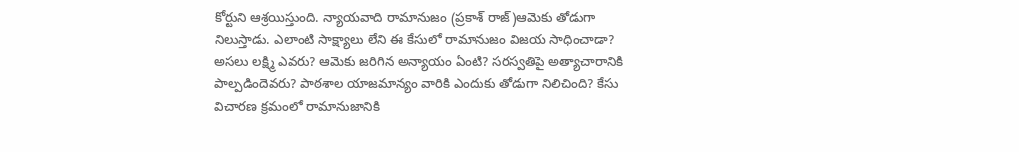కోర్టుని ఆశ్రయిస్తుంది. న్యాయవాది రామానుజం (ప్రకాశ్ రాజ్)ఆమెకు తోడుగా నిలుస్తాడు. ఎలాంటి సాక్ష్యాలు లేని ఈ కేసులో రామానుజం విజయ సాధించాడా? అసలు లక్ష్మి ఎవరు? ఆమెకు జరిగిన అన్యాయం ఏంటి? సరస్వతిపై అత్యాచారానికి పాల్పడిందెవరు? పాఠశాల యాజమాన్యం వారికి ఎందుకు తోడుగా నిలిచింది? కేసు విచారణ క్రమంలో రామానుజానికి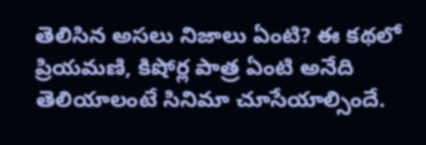తెలిసిన అసలు నిజాలు ఏంటి? ఈ కథలో ప్రియమణి, కిషోర్ల పాత్ర ఏంటి అనేది తెలియాలంటే సినిమా చూసేయాల్సిందే.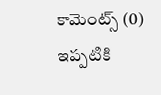కామెంట్స్ (0)
ఇప్పటికి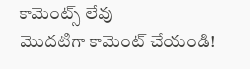కామెంట్స్ లేవు
మొదటిగా కామెంట్ చేయండి!